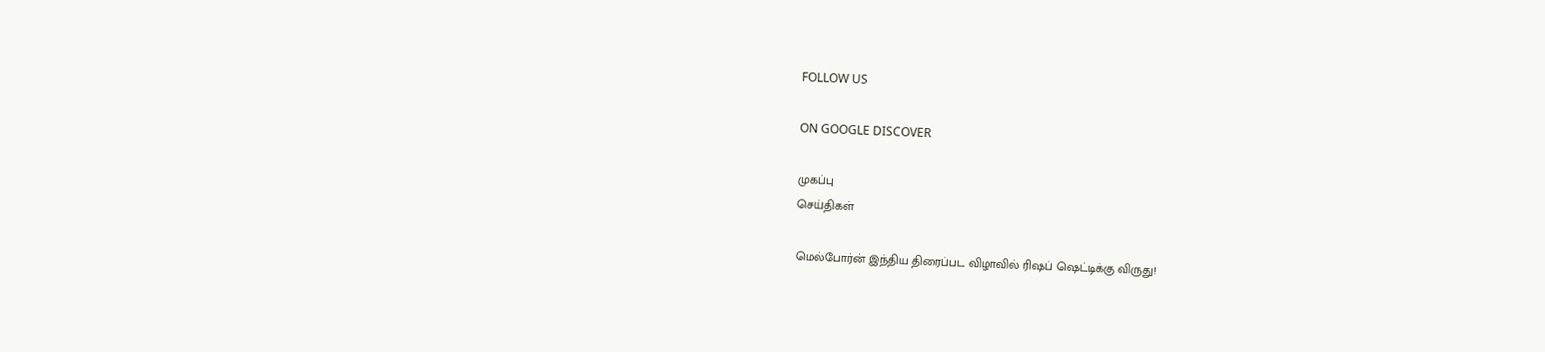FOLLOW US

ON GOOGLE DISCOVER

முகப்பு
செய்திகள்

மெல்போர்ன் இந்திய திரைப்பட விழாவில் ரிஷப் ஷெட்டிக்கு விருது!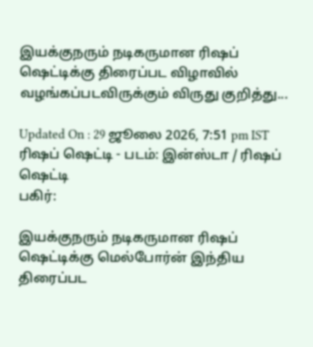இயக்குநரும் நடிகருமான ரிஷப் ஷெட்டிக்கு திரைப்பட விழாவில் வழங்கப்படவிருக்கும் விருது குறித்து...

Updated On : 29 ஜூலை 2026, 7:51 pm IST
ரிஷப் ஷெட்டி - படம்: இன்ஸ்டா / ரிஷப் ஷெட்டி
பகிர்:

இயக்குநரும் நடிகருமான ரிஷப் ஷெட்டிக்கு மெல்போர்ன் இந்திய திரைப்பட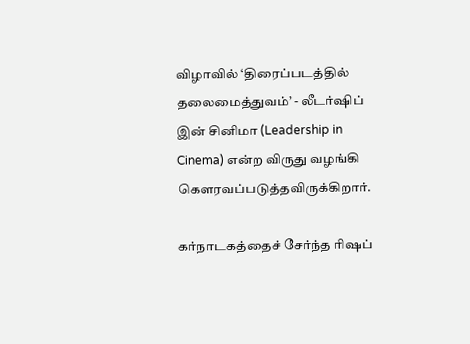விழாவில் ‘திரைப்படத்தில் தலைமைத்துவம்’ - லீடர்ஷிப் இன் சினிமா (Leadership in Cinema) என்ற விருது வழங்கி கௌரவப்படுத்தவிருக்கிறார்.

கர்நாடகத்தைச் சேர்ந்த ரிஷப்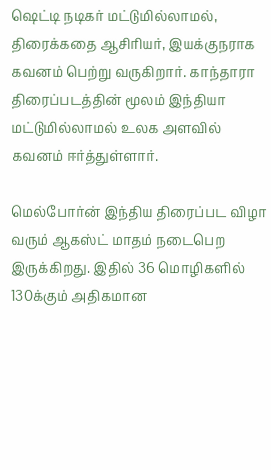ஷெட்டி நடிகர் மட்டுமில்லாமல், திரைக்கதை ஆசிரியர், இயக்குநராக கவனம் பெற்று வருகிறார். காந்தாரா திரைப்படத்தின் மூலம் இந்தியா மட்டுமில்லாமல் உலக அளவில் கவனம் ஈர்த்துள்ளார்.

மெல்போர்ன் இந்திய திரைப்பட விழா வரும் ஆகஸ்ட் மாதம் நடைபெற இருக்கிறது. இதில் 36 மொழிகளில் 130க்கும் அதிகமான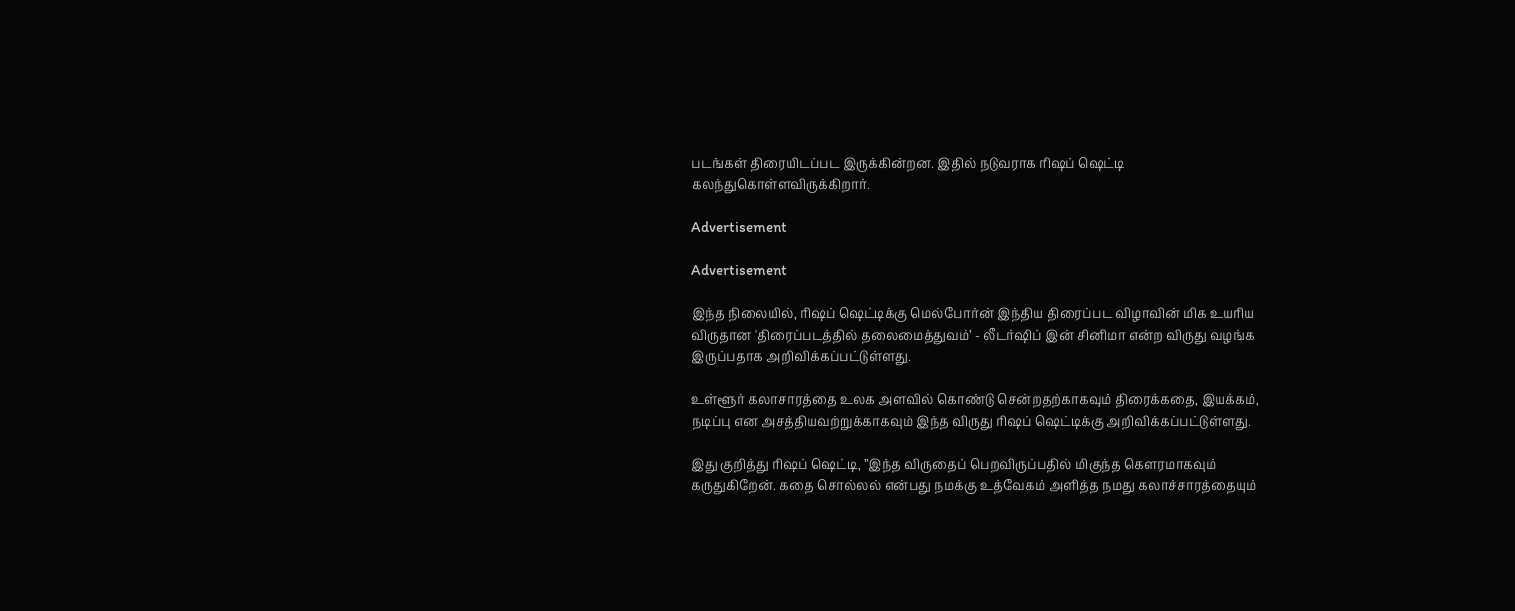படங்கள் திரையிடப்பட இருக்கின்றன. இதில் நடுவராக ரிஷப் ஷெட்டி கலந்துகொள்ளவிருக்கிறார்.

Advertisement

Advertisement

இந்த நிலையில், ரிஷப் ஷெட்டிக்கு மெல்போர்ன் இந்திய திரைப்பட விழாவின் மிக உயரிய விருதான 'திரைப்படத்தில் தலைமைத்துவம்’ - லீடர்ஷிப் இன் சினிமா என்ற விருது வழங்க இருப்பதாக அறிவிக்கப்பட்டுள்ளது.

உள்ளூர் கலாசாரத்தை உலக அளவில் கொண்டு சென்றதற்காகவும் திரைக்கதை, இயக்கம், நடிப்பு என அசத்தியவற்றுக்காகவும் இந்த விருது ரிஷப் ஷெட்டிக்கு அறிவிக்கப்பட்டுள்ளது.

இது குறித்து ரிஷப் ஷெட்டி, ”இந்த விருதைப் பெறவிருப்பதில் மிகுந்த கௌரமாகவும் கருதுகிறேன். கதை சொல்லல் என்பது நமக்கு உத்வேகம் அளித்த நமது கலாச்சாரத்தையும்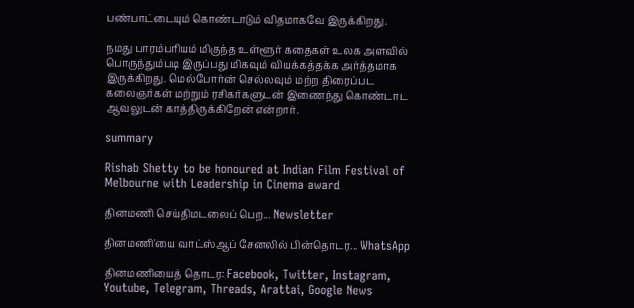பண்பாட்டையும் கொண்டாடும் விதமாகவே இருக்கிறது.

நமது பாரம்பரியம் மிகுந்த உள்ளூர் கதைகள் உலக அளவில் பொருந்தும்படி இருப்பது மிகவும் வியக்கத்தக்க அர்த்தமாக இருக்கிறது. மெல்போர்ன் செல்லவும் மற்ற திரைப்பட கலைஞர்கள் மற்றும் ரசிகர்களுடன் இணைந்து கொண்டாட ஆவலுடன் காத்திருக்கிறேன் என்றார்.

summary

Rishab Shetty to be honoured at Indian Film Festival of Melbourne with Leadership in Cinema award

தினமணி செய்திமடலைப் பெற... Newsletter

தினமணி'யை வாட்ஸ்ஆப் சேனலில் பின்தொடர... WhatsApp

தினமணியைத் தொடர: Facebook, Twitter, Instagram, Youtube, Telegram, Threads, Arattai, Google News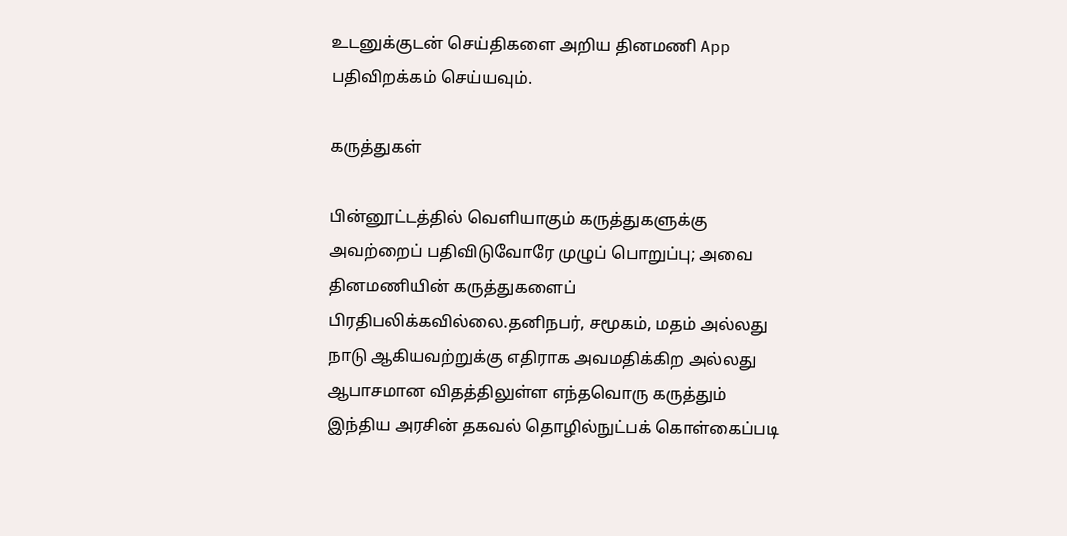உடனுக்குடன் செய்திகளை அறிய தினமணி App பதிவிறக்கம் செய்யவும்.

கருத்துகள்

பின்னூட்டத்தில் வெளியாகும் கருத்துகளுக்கு அவற்றைப் பதிவிடுவோரே முழுப் பொறுப்பு; அவை தினமணியின் கருத்துகளைப் பிரதிபலிக்கவில்லை.தனிநபர், சமூகம், மதம் அல்லது நாடு ஆகியவற்றுக்கு எதிராக அவமதிக்கிற அல்லது ஆபாசமான விதத்திலுள்ள எந்தவொரு கருத்தும் இந்திய அரசின் தகவல் தொழில்நுட்பக் கொள்கைப்படி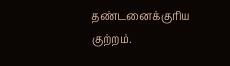தண்டனைக்குரிய குற்றம்.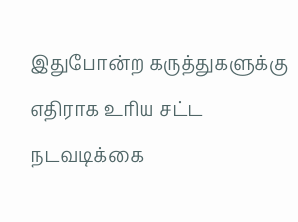இதுபோன்ற கருத்துகளுக்கு எதிராக உரிய சட்ட நடவடிக்கை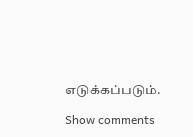எடுக்கப்படும்.

Show comments